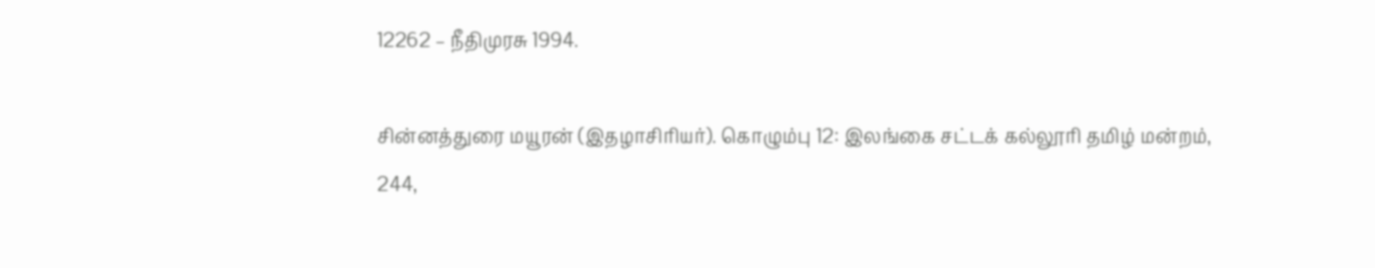12262 – நீதிமுரசு 1994.

சின்னத்துரை மயூரன் (இதழாசிரியர்). கொழும்பு 12: இலங்கை சட்டக் கல்லூரி தமிழ் மன்றம், 244,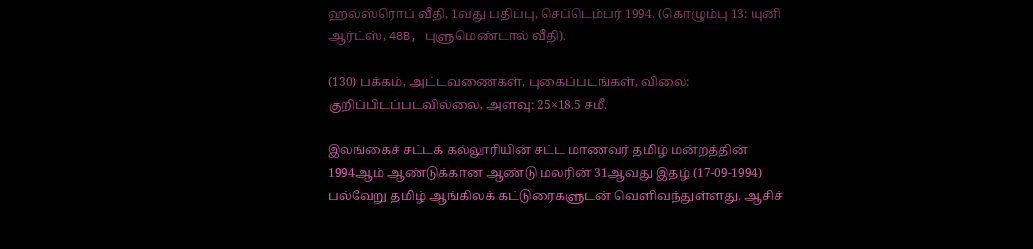ஹல்ஸ்ரொப் வீதி, 1வது பதிப்பு, செப்டெம்பர் 1994. (கொழும்பு 13: யுனி ஆர்ட்ஸ், 48B, புளுமெண்டால் வீதி).

(130) பக்கம், அட்டவணைகள், புகைப்படங்கள், விலை: குறிப்பிடப்படவில்லை, அளவு: 25×18.5 சமீ.

இலங்கைச் சட்டக் கல்லூரியின் சட்ட மாணவர் தமிழ் மன்றத்தின் 1994ஆம் ஆண்டுக்கான ஆண்டு மலரின் 31ஆவது இதழ் (17-09-1994) பல்வேறு தமிழ் ஆங்கிலக் கட்டுரைகளுடன் வெளிவந்துள்ளது. ஆசிச்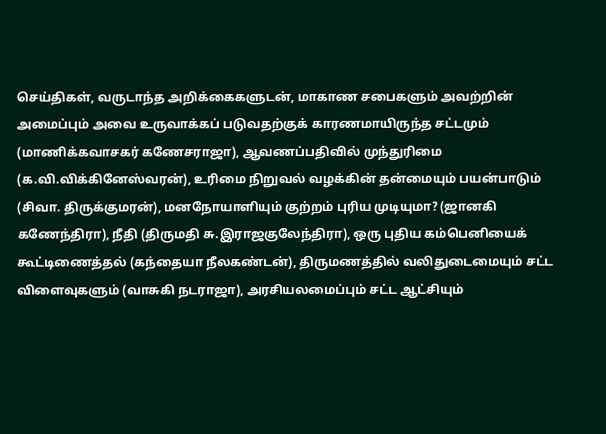செய்திகள், வருடாந்த அறிக்கைகளுடன், மாகாண சபைகளும் அவற்றின் அமைப்பும் அவை உருவாக்கப் படுவதற்குக் காரணமாயிருந்த சட்டமும் (மாணிக்கவாசகர் கணேசராஜா), ஆவணப்பதிவில் முந்துரிமை (க.வி.விக்கினேஸ்வரன்), உரிமை நிறுவல் வழக்கின் தன்மையும் பயன்பாடும் (சிவா. திருக்குமரன்), மனநோயாளியும் குற்றம் புரிய முடியுமா? (ஜானகி கணேந்திரா), நீதி (திருமதி சு.இராஜகுலேந்திரா), ஒரு புதிய கம்பெனியைக் கூட்டிணைத்தல் (கந்தையா நீலகண்டன்), திருமணத்தில் வலிதுடைமையும் சட்ட விளைவுகளும் (வாசுகி நடராஜா), அரசியலமைப்பும் சட்ட ஆட்சியும்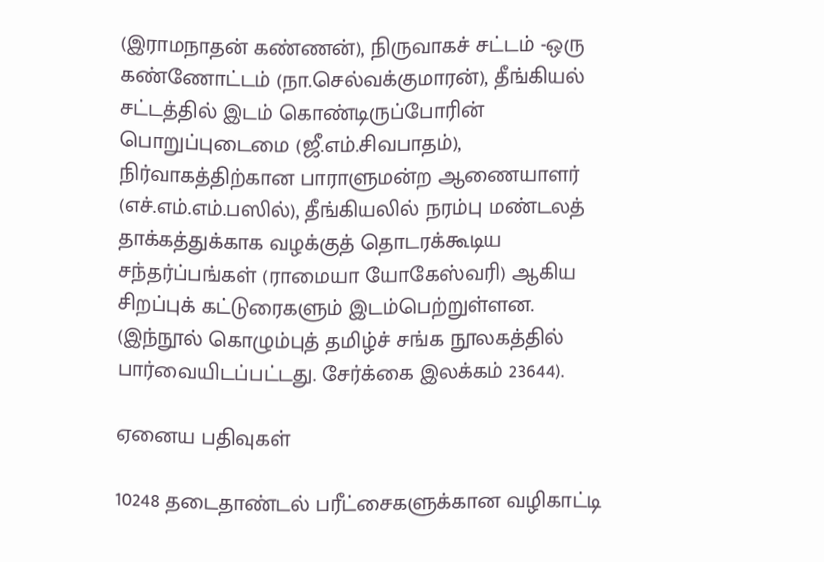(இராமநாதன் கண்ணன்), நிருவாகச் சட்டம் -ஒரு கண்ணோட்டம் (நா.செல்வக்குமாரன்), தீங்கியல் சட்டத்தில் இடம் கொண்டிருப்போரின் பொறுப்புடைமை (ஜீ.எம்.சிவபாதம்), நிர்வாகத்திற்கான பாராளுமன்ற ஆணையாளர் (எச்.எம்.எம்.பஸில்), தீங்கியலில் நரம்பு மண்டலத் தாக்கத்துக்காக வழக்குத் தொடரக்கூடிய சந்தர்ப்பங்கள் (ராமையா யோகேஸ்வரி) ஆகிய சிறப்புக் கட்டுரைகளும் இடம்பெற்றுள்ளன. (இந்நூல் கொழும்புத் தமிழ்ச் சங்க நூலகத்தில் பார்வையிடப்பட்டது. சேர்க்கை இலக்கம் 23644).

ஏனைய பதிவுகள்

10248 தடைதாண்டல் பரீட்சைகளுக்கான வழிகாட்டி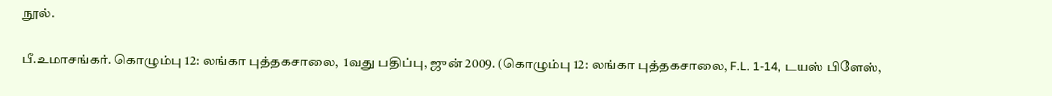நூல்.

பீ.உமாசங்கர். கொழும்பு 12: லங்கா புத்தகசாலை,  1வது பதிப்பு, ஜுன் 2009. (கொழும்பு 12: லங்கா புத்தகசாலை, F.L. 1-14, டயஸ் பிளேஸ்,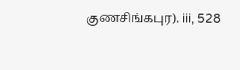குணசிங்கபுர). iii, 528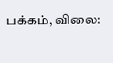பக்கம், விலை: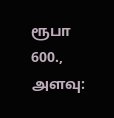ரூபா 600., அளவு: